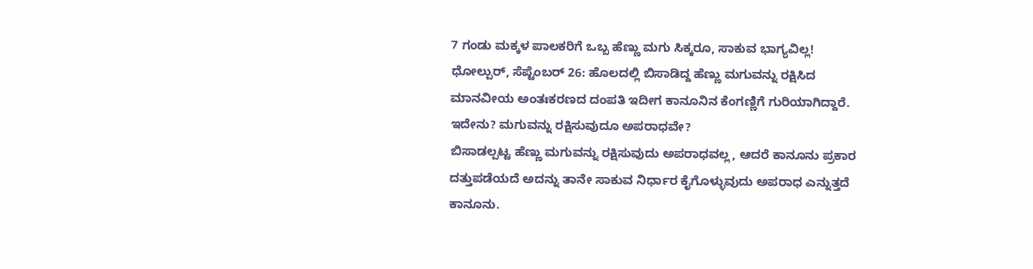7 ಗಂಡು ಮಕ್ಕಳ ಪಾಲಕರಿಗೆ ಒಬ್ಬ ಹೆಣ್ಣು ಮಗು ಸಿಕ್ಕರೂ, ಸಾಕುವ ಭಾಗ್ಯವಿಲ್ಲ!
ಧೋಲ್ಪುರ್, ಸೆಪ್ಟೆಂಬರ್ 26: ಹೊಲದಲ್ಲಿ ಬಿಸಾಡಿದ್ದ ಹೆಣ್ಣು ಮಗುವನ್ನು ರಕ್ಷಿಸಿದ ಮಾನವೀಯ ಅಂತಃಕರಣದ ದಂಪತಿ ಇದೀಗ ಕಾನೂನಿನ ಕೆಂಗಣ್ಣಿಗೆ ಗುರಿಯಾಗಿದ್ದಾರೆ. ಇದೇನು? ಮಗುವನ್ನು ರಕ್ಷಿಸುವುದೂ ಅಪರಾಧವೇ?
ಬಿಸಾಡಲ್ಪಟ್ಟ ಹೆಣ್ಣು ಮಗುವನ್ನು ರಕ್ಷಿಸುವುದು ಅಪರಾಧವಲ್ಲ, ಆದರೆ ಕಾನೂನು ಪ್ರಕಾರ ದತ್ತುಪಡೆಯದೆ ಅದನ್ನು ತಾನೇ ಸಾಕುವ ನಿರ್ಧಾರ ಕೈಗೊಳ್ಳುವುದು ಅಪರಾಧ ಎನ್ನುತ್ತದೆ ಕಾನೂನು.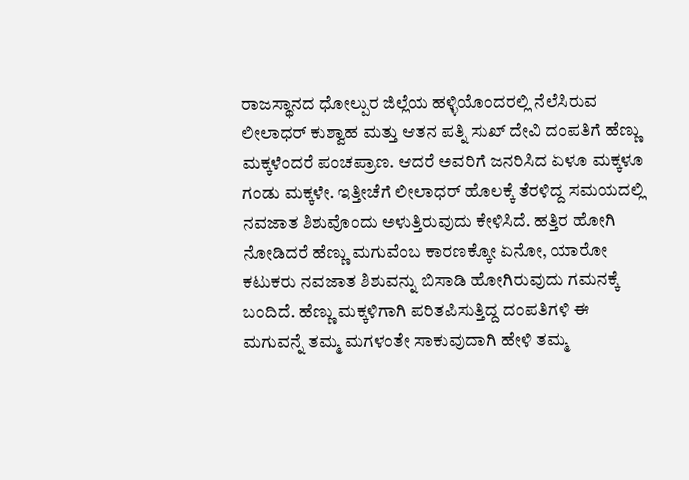ರಾಜಸ್ಥಾನದ ಧೋಲ್ಪುರ ಜಿಲ್ಲೆಯ ಹಳ್ಳಿಯೊಂದರಲ್ಲಿ ನೆಲೆಸಿರುವ ಲೀಲಾಧರ್ ಕುಶ್ವಾಹ ಮತ್ತು ಆತನ ಪತ್ನಿ ಸುಖ್ ದೇವಿ ದಂಪತಿಗೆ ಹೆಣ್ಣು ಮಕ್ಕಳೆಂದರೆ ಪಂಚಪ್ರಾಣ. ಆದರೆ ಅವರಿಗೆ ಜನರಿಸಿದ ಏಳೂ ಮಕ್ಕಳೂ ಗಂಡು ಮಕ್ಕಳೇ. ಇತ್ತೀಚೆಗೆ ಲೀಲಾಧರ್ ಹೊಲಕ್ಕೆ ತೆರಳಿದ್ದ ಸಮಯದಲ್ಲಿ ನವಜಾತ ಶಿಶುವೊಂದು ಅಳುತ್ತಿರುವುದು ಕೇಳಿಸಿದೆ. ಹತ್ತಿರ ಹೋಗಿ ನೋಡಿದರೆ ಹೆಣ್ಣು ಮಗುವೆಂಬ ಕಾರಣಕ್ಕೋ ಏನೋ, ಯಾರೋ ಕಟುಕರು ನವಜಾತ ಶಿಶುವನ್ನು ಬಿಸಾಡಿ ಹೋಗಿರುವುದು ಗಮನಕ್ಕೆ ಬಂದಿದೆ. ಹೆಣ್ಣು ಮಕ್ಕಳಿಗಾಗಿ ಪರಿತಪಿಸುತ್ತಿದ್ದ ದಂಪತಿಗಳಿ ಈ ಮಗುವನ್ನೆ ತಮ್ಮ ಮಗಳಂತೇ ಸಾಕುವುದಾಗಿ ಹೇಳಿ ತಮ್ಮ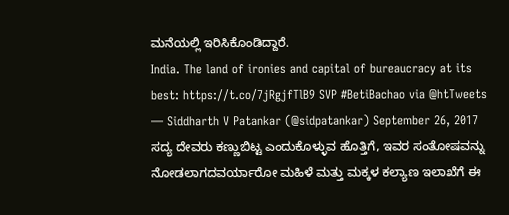ಮನೆಯಲ್ಲಿ ಇರಿಸಿಕೊಂಡಿದ್ದಾರೆ.
India. The land of ironies and capital of bureaucracy at its best: https://t.co/7jRgjfTlB9 SVP #BetiBachao via @htTweets
— Siddharth V Patankar (@sidpatankar) September 26, 2017
ಸದ್ಯ ದೇವರು ಕಣ್ಣುಬಿಟ್ಟ ಎಂದುಕೊಳ್ಳುವ ಹೊತ್ತಿಗೆ, ಇವರ ಸಂತೋಷವನ್ನು ನೋಡಲಾಗದವರ್ಯಾರೋ ಮಹಿಳೆ ಮತ್ತು ಮಕ್ಕಳ ಕಲ್ಯಾಣ ಇಲಾಖೆಗೆ ಈ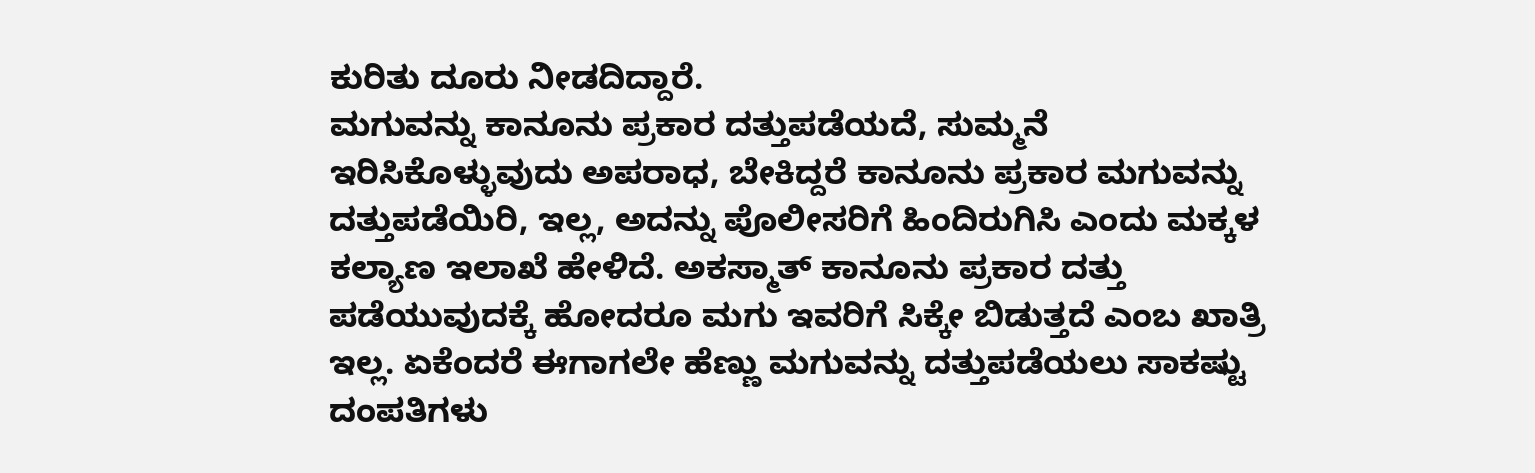ಕುರಿತು ದೂರು ನೀಡದಿದ್ದಾರೆ.
ಮಗುವನ್ನು ಕಾನೂನು ಪ್ರಕಾರ ದತ್ತುಪಡೆಯದೆ, ಸುಮ್ಮನೆ ಇರಿಸಿಕೊಳ್ಳುವುದು ಅಪರಾಧ, ಬೇಕಿದ್ದರೆ ಕಾನೂನು ಪ್ರಕಾರ ಮಗುವನ್ನು ದತ್ತುಪಡೆಯಿರಿ, ಇಲ್ಲ, ಅದನ್ನು ಪೊಲೀಸರಿಗೆ ಹಿಂದಿರುಗಿಸಿ ಎಂದು ಮಕ್ಕಳ ಕಲ್ಯಾಣ ಇಲಾಖೆ ಹೇಳಿದೆ. ಅಕಸ್ಮಾತ್ ಕಾನೂನು ಪ್ರಕಾರ ದತ್ತು ಪಡೆಯುವುದಕ್ಕೆ ಹೋದರೂ ಮಗು ಇವರಿಗೆ ಸಿಕ್ಕೇ ಬಿಡುತ್ತದೆ ಎಂಬ ಖಾತ್ರಿ ಇಲ್ಲ. ಏಕೆಂದರೆ ಈಗಾಗಲೇ ಹೆಣ್ಣು ಮಗುವನ್ನು ದತ್ತುಪಡೆಯಲು ಸಾಕಷ್ಟು ದಂಪತಿಗಳು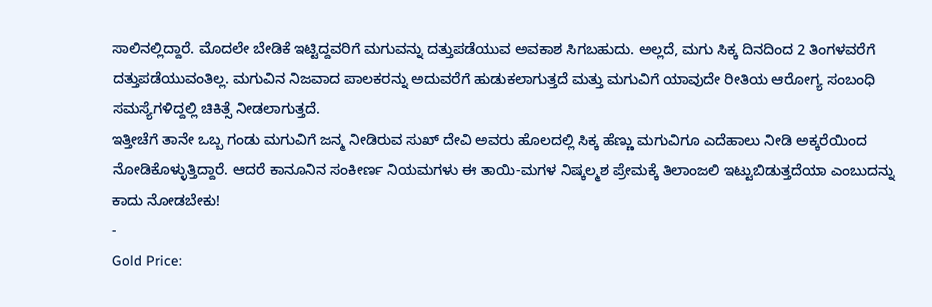ಸಾಲಿನಲ್ಲಿದ್ದಾರೆ. ಮೊದಲೇ ಬೇಡಿಕೆ ಇಟ್ಟಿದ್ದವರಿಗೆ ಮಗುವನ್ನು ದತ್ತುಪಡೆಯುವ ಅವಕಾಶ ಸಿಗಬಹುದು. ಅಲ್ಲದೆ, ಮಗು ಸಿಕ್ಕ ದಿನದಿಂದ 2 ತಿಂಗಳವರೆಗೆ ದತ್ತುಪಡೆಯುವಂತಿಲ್ಲ. ಮಗುವಿನ ನಿಜವಾದ ಪಾಲಕರನ್ನು ಅದುವರೆಗೆ ಹುಡುಕಲಾಗುತ್ತದೆ ಮತ್ತು ಮಗುವಿಗೆ ಯಾವುದೇ ರೀತಿಯ ಆರೋಗ್ಯ ಸಂಬಂಧಿ ಸಮಸ್ಯೆಗಳಿದ್ದಲ್ಲಿ ಚಿಕಿತ್ಸೆ ನೀಡಲಾಗುತ್ತದೆ.
ಇತ್ತೀಚೆಗೆ ತಾನೇ ಒಬ್ಬ ಗಂಡು ಮಗುವಿಗೆ ಜನ್ಮ ನೀಡಿರುವ ಸುಖ್ ದೇವಿ ಅವರು ಹೊಲದಲ್ಲಿ ಸಿಕ್ಕ ಹೆಣ್ಣು ಮಗುವಿಗೂ ಎದೆಹಾಲು ನೀಡಿ ಅಕ್ಕರೆಯಿಂದ ನೋಡಿಕೊಳ್ಳುತ್ತಿದ್ದಾರೆ. ಆದರೆ ಕಾನೂನಿನ ಸಂಕೀರ್ಣ ನಿಯಮಗಳು ಈ ತಾಯಿ-ಮಗಳ ನಿಷ್ಕಲ್ಮಶ ಪ್ರೇಮಕ್ಕೆ ತಿಲಾಂಜಲಿ ಇಟ್ಟುಬಿಡುತ್ತದೆಯಾ ಎಂಬುದನ್ನು ಕಾದು ನೋಡಬೇಕು!
-
Gold Price: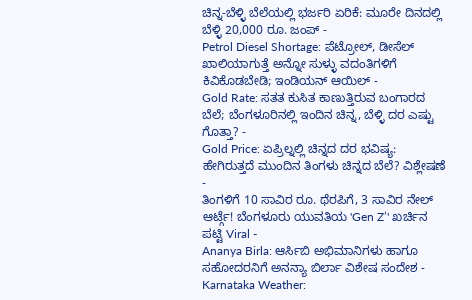ಚಿನ್ನ-ಬೆಳ್ಳಿ ಬೆಲೆಯಲ್ಲಿ ಭರ್ಜರಿ ಏರಿಕೆ: ಮೂರೇ ದಿನದಲ್ಲಿ ಬೆಳ್ಳಿ 20,000 ರೂ. ಜಂಪ್ -
Petrol Diesel Shortage: ಪೆಟ್ರೋಲ್, ಡೀಸೆಲ್ ಖಾಲಿಯಾಗುತ್ತೆ ಅನ್ನೋ ಸುಳ್ಳು ವದಂತಿಗಳಿಗೆ ಕಿವಿಕೊಡಬೇಡಿ; ಇಂಡಿಯನ್ ಆಯಿಲ್ -
Gold Rate: ಸತತ ಕುಸಿತ ಕಾಣುತ್ತಿರುವ ಬಂಗಾರದ ಬೆಲೆ; ಬೆಂಗಳೂರಿನಲ್ಲಿ ಇಂದಿನ ಚಿನ್ನ, ಬೆಳ್ಳಿ ದರ ಎಷ್ಟು ಗೊತ್ತಾ? -
Gold Price: ಏಪ್ರಿಲ್ನಲ್ಲಿ ಚಿನ್ನದ ದರ ಭವಿಷ್ಯ: ಹೇಗಿರುತ್ತದೆ ಮುಂದಿನ ತಿಂಗಳು ಚಿನ್ನದ ಬೆಲೆ? ವಿಶ್ಲೇಷಣೆ -
ತಿಂಗಳಿಗೆ 10 ಸಾವಿರ ರೂ. ಥೆರಪಿಗೆ, 3 ಸಾವಿರ ನೇಲ್ ಆರ್ಟ್ಗೆ! ಬೆಂಗಳೂರು ಯುವತಿಯ 'Gen Z’' ಖರ್ಚಿನ ಪಟ್ಟಿ Viral -
Ananya Birla: ಆರ್ಸಿಬಿ ಅಭಿಮಾನಿಗಳು ಹಾಗೂ ಸಹೋದರನಿಗೆ ಅನನ್ಯಾ ಬಿರ್ಲಾ ವಿಶೇಷ ಸಂದೇಶ -
Karnataka Weather: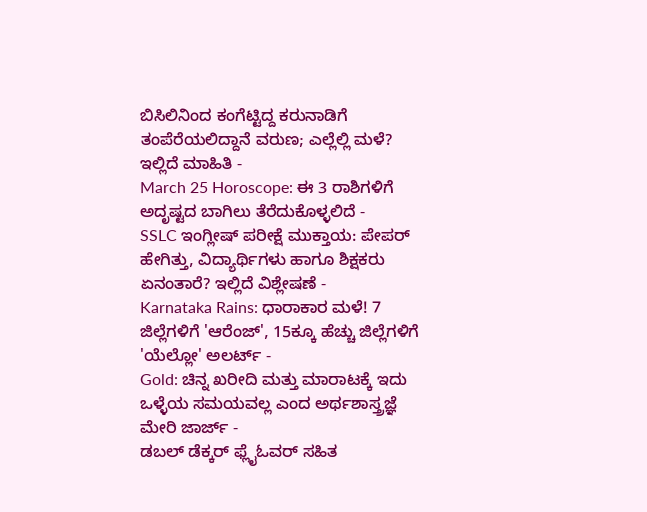ಬಿಸಿಲಿನಿಂದ ಕಂಗೆಟ್ಟಿದ್ದ ಕರುನಾಡಿಗೆ ತಂಪೆರೆಯಲಿದ್ದಾನೆ ವರುಣ; ಎಲ್ಲೆಲ್ಲಿ ಮಳೆ? ಇಲ್ಲಿದೆ ಮಾಹಿತಿ -
March 25 Horoscope: ಈ 3 ರಾಶಿಗಳಿಗೆ ಅದೃಷ್ಟದ ಬಾಗಿಲು ತೆರೆದುಕೊಳ್ಳಲಿದೆ -
SSLC ಇಂಗ್ಲೀಷ್ ಪರೀಕ್ಷೆ ಮುಕ್ತಾಯ: ಪೇಪರ್ ಹೇಗಿತ್ತು, ವಿದ್ಯಾರ್ಥಿಗಳು ಹಾಗೂ ಶಿಕ್ಷಕರು ಏನಂತಾರೆ? ಇಲ್ಲಿದೆ ವಿಶ್ಲೇಷಣೆ -
Karnataka Rains: ಧಾರಾಕಾರ ಮಳೆ! 7 ಜಿಲ್ಲೆಗಳಿಗೆ 'ಆರೆಂಜ್', 15ಕ್ಕೂ ಹೆಚ್ಚು ಜಿಲ್ಲೆಗಳಿಗೆ 'ಯೆಲ್ಲೋ' ಅಲರ್ಟ್ -
Gold: ಚಿನ್ನ ಖರೀದಿ ಮತ್ತು ಮಾರಾಟಕ್ಕೆ ಇದು ಒಳ್ಳೆಯ ಸಮಯವಲ್ಲ ಎಂದ ಅರ್ಥಶಾಸ್ತ್ರಜ್ಞೆ ಮೇರಿ ಜಾರ್ಜ್ -
ಡಬಲ್ ಡೆಕ್ಕರ್ ಫ್ಲೈಓವರ್ ಸಹಿತ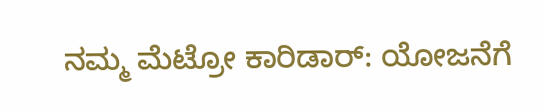ನಮ್ಮ ಮೆಟ್ರೋ ಕಾರಿಡಾರ್: ಯೋಜನೆಗೆ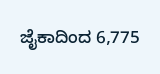ಜೈಕಾದಿಂದ 6,775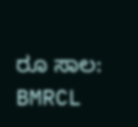ರೂ ಸಾಲ: BMRCL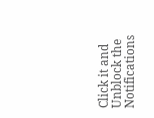Click it and Unblock the Notifications